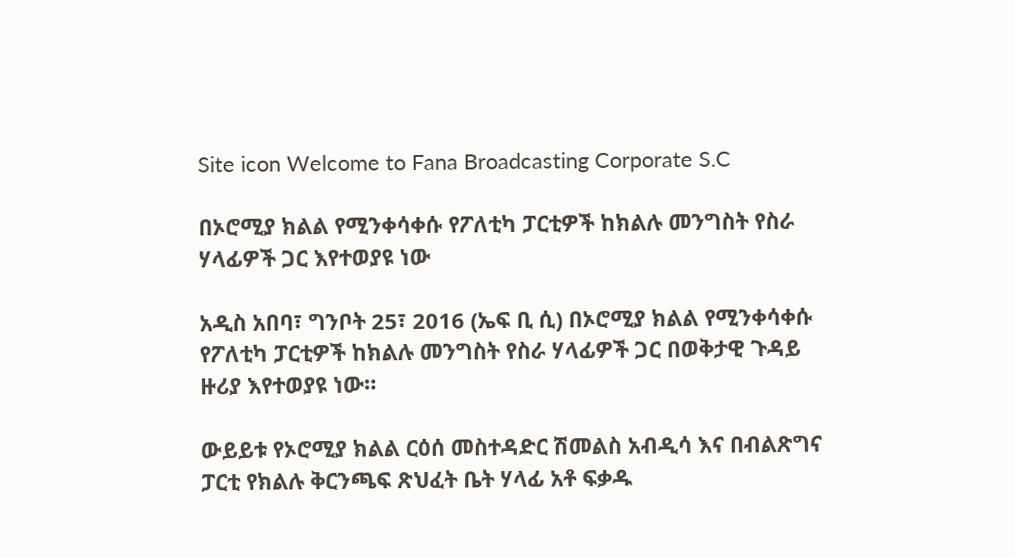Site icon Welcome to Fana Broadcasting Corporate S.C

በኦሮሚያ ክልል የሚንቀሳቀሱ የፖለቲካ ፓርቲዎች ከክልሉ መንግስት የስራ ሃላፊዎች ጋር እየተወያዩ ነው

አዲስ አበባ፣ ግንቦት 25፣ 2016 (ኤፍ ቢ ሲ) በኦሮሚያ ክልል የሚንቀሳቀሱ የፖለቲካ ፓርቲዎች ከክልሉ መንግስት የስራ ሃላፊዎች ጋር በወቅታዊ ጉዳይ ዙሪያ እየተወያዩ ነው።

ውይይቱ የኦሮሚያ ክልል ርዕሰ መስተዳድር ሽመልስ አብዲሳ እና በብልጽግና ፓርቲ የክልሉ ቅርንጫፍ ጽህፈት ቤት ሃላፊ አቶ ፍቃዱ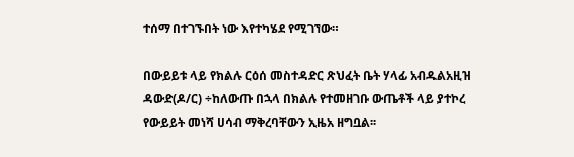ተሰማ በተገኙበት ነው እየተካሄደ የሚገኘው።

በውይይቱ ላይ የክልሉ ርዕሰ መስተዳድር ጽህፈት ቤት ሃላፊ አብዱልአዚዝ ዳውድ(ዶ/ር) ÷ከለውጡ በኋላ በክልሉ የተመዘገቡ ውጤቶች ላይ ያተኮረ የውይይት መነሻ ሀሳብ ማቅረባቸውን ኢዜአ ዘግቧል፡፡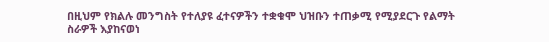በዚህም የክልሉ መንግስት የተለያዩ ፈተናዎችን ተቋቁሞ ህዝቡን ተጠቃሚ የሚያደርጉ የልማት ስራዎች እያከናወነ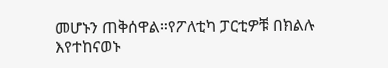መሆኑን ጠቅሰዋል።የፖለቲካ ፓርቲዎቹ በክልሉ እየተከናወኑ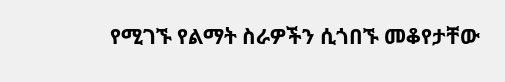የሚገኙ የልማት ስራዎችን ሲጎበኙ መቆየታቸው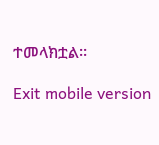ተመላክቷል፡፡

Exit mobile version